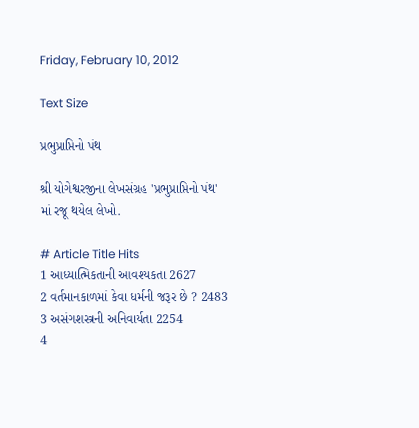Friday, February 10, 2012

Text Size

પ્રભુપ્રાપ્તિનો પંથ

શ્રી યોગેશ્વરજીના લેખસંગ્રહ 'પ્રભુપ્રાપ્તિનો પંથ' માં રજૂ થયેલ લેખો.

# Article Title Hits
1 આધ્યાત્મિકતાની આવશ્યકતા 2627
2 વર્તમાનકાળમાં કેવા ધર્મની જરૂર છે ? 2483
3 અસંગશસ્ત્રની અનિવાર્યતા 2254
4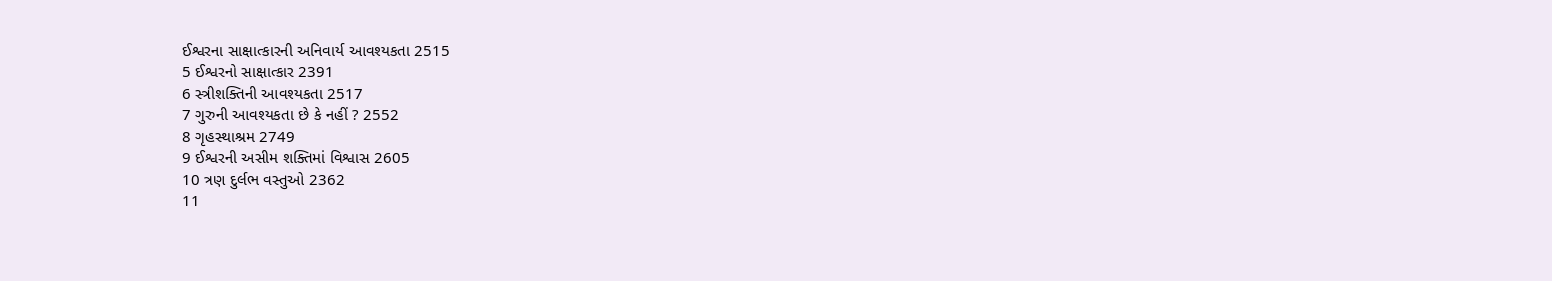ઈશ્વરના સાક્ષાત્કારની અનિવાર્ય આવશ્યકતા 2515
5 ઈશ્વરનો સાક્ષાત્કાર 2391
6 સ્ત્રીશક્તિની આવશ્યકતા 2517
7 ગુરુની આવશ્યકતા છે કે નહીં ? 2552
8 ગૃહસ્થાશ્રમ 2749
9 ઈશ્વરની અસીમ શક્તિમાં વિશ્વાસ 2605
10 ત્રણ દુર્લભ વસ્તુઓ 2362
11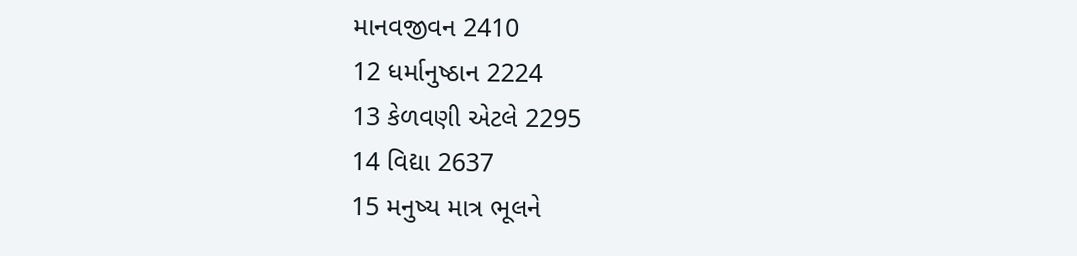માનવજીવન 2410
12 ધર્માનુષ્ઠાન 2224
13 કેળવણી એટલે 2295
14 વિદ્યા 2637
15 મનુષ્ય માત્ર ભૂલને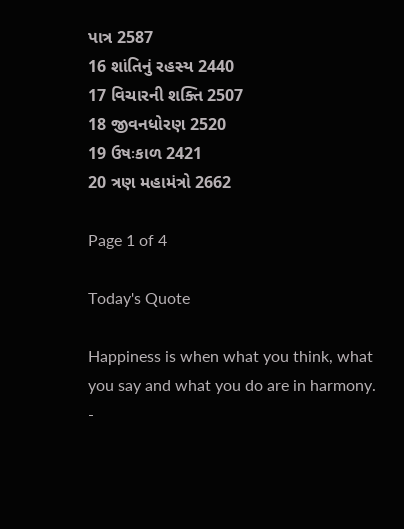પાત્ર 2587
16 શાંતિનું રહસ્ય 2440
17 વિચારની શક્તિ 2507
18 જીવનધોરણ 2520
19 ઉષઃકાળ 2421
20 ત્રણ મહામંત્રો 2662

Page 1 of 4

Today's Quote

Happiness is when what you think, what you say and what you do are in harmony.
-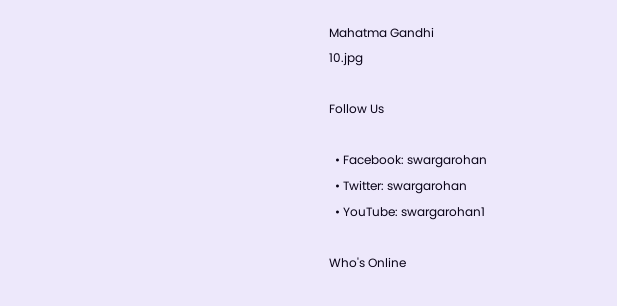Mahatma Gandhi
10.jpg

Follow Us

  • Facebook: swargarohan
  • Twitter: swargarohan
  • YouTube: swargarohan1

Who's Online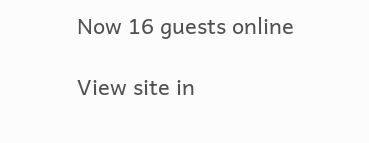Now 16 guests online

View site in